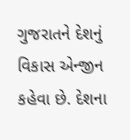ગુજરાતને દેશનું વિકાસ એન્જીન કહેવા છે. દેશના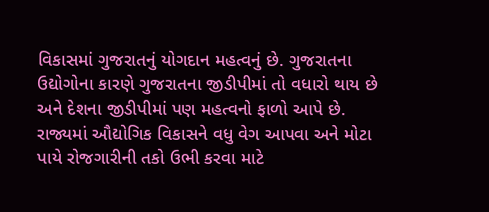વિકાસમાં ગુજરાતનું યોગદાન મહત્વનું છે. ગુજરાતના ઉદ્યોગોના કારણે ગુજરાતના જીડીપીમાં તો વધારો થાય છે અને દેશના જીડીપીમાં પણ મહત્વનો ફાળો આપે છે. રાજ્યમાં ઔદ્યોગિક વિકાસને વધુ વેગ આપવા અને મોટા પાયે રોજગારીની તકો ઉભી કરવા માટે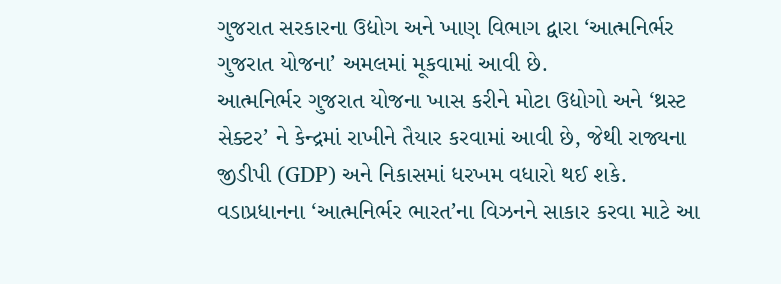ગુજરાત સરકારના ઉદ્યોગ અને ખાણ વિભાગ દ્વારા ‘આત્મનિર્ભર ગુજરાત યોજના’ અમલમાં મૂકવામાં આવી છે.
આત્મનિર્ભર ગુજરાત યોજના ખાસ કરીને મોટા ઉદ્યોગો અને ‘થ્રસ્ટ સેક્ટર’ ને કેન્દ્રમાં રાખીને તૈયાર કરવામાં આવી છે, જેથી રાજ્યના જીડીપી (GDP) અને નિકાસમાં ધરખમ વધારો થઈ શકે. વડાપ્રધાનના ‘આત્મનિર્ભર ભારત’ના વિઝનને સાકાર કરવા માટે આ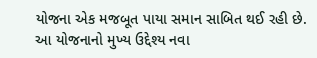યોજના એક મજબૂત પાયા સમાન સાબિત થઈ રહી છે.
આ યોજનાનો મુખ્ય ઉદ્દેશ્ય નવા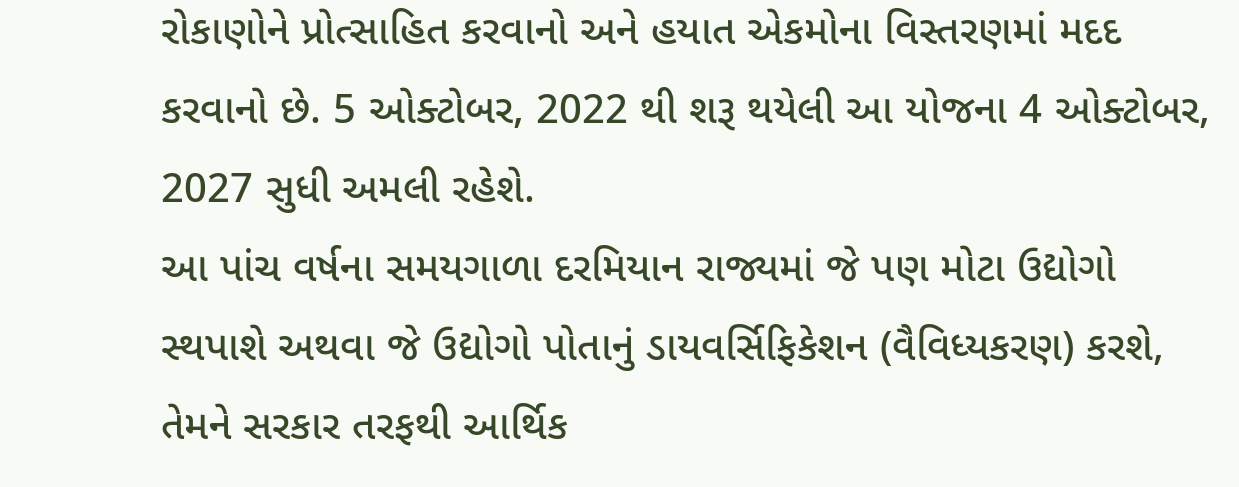રોકાણોને પ્રોત્સાહિત કરવાનો અને હયાત એકમોના વિસ્તરણમાં મદદ કરવાનો છે. 5 ઓક્ટોબર, 2022 થી શરૂ થયેલી આ યોજના 4 ઓક્ટોબર, 2027 સુધી અમલી રહેશે.
આ પાંચ વર્ષના સમયગાળા દરમિયાન રાજ્યમાં જે પણ મોટા ઉદ્યોગો સ્થપાશે અથવા જે ઉદ્યોગો પોતાનું ડાયવર્સિફિકેશન (વૈવિધ્યકરણ) કરશે, તેમને સરકાર તરફથી આર્થિક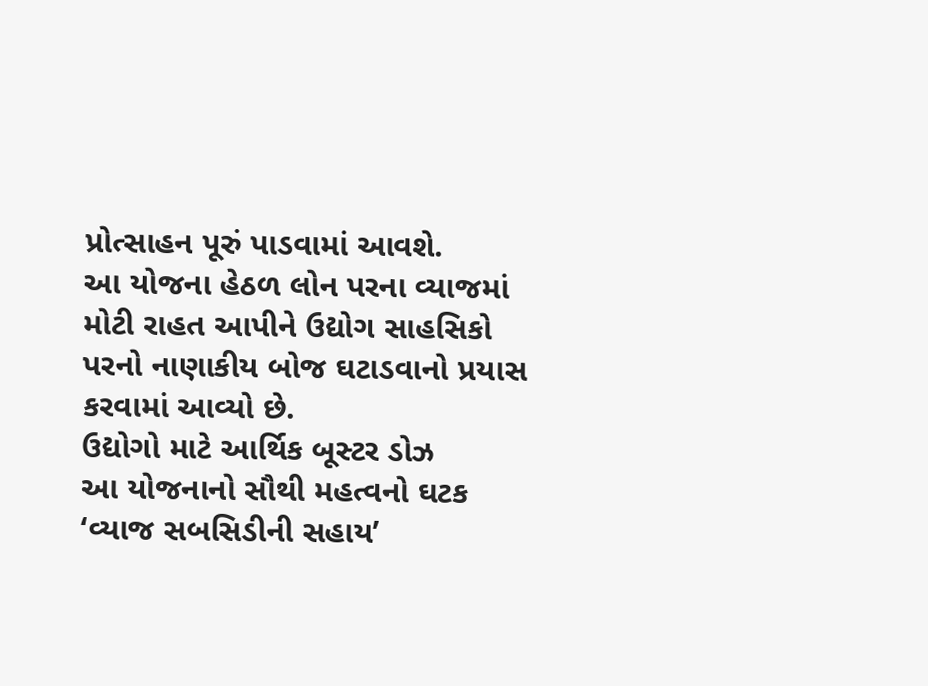પ્રોત્સાહન પૂરું પાડવામાં આવશે.
આ યોજના હેઠળ લોન પરના વ્યાજમાં મોટી રાહત આપીને ઉદ્યોગ સાહસિકો પરનો નાણાકીય બોજ ઘટાડવાનો પ્રયાસ કરવામાં આવ્યો છે.
ઉદ્યોગો માટે આર્થિક બૂસ્ટર ડોઝ
આ યોજનાનો સૌથી મહત્વનો ઘટક ‘વ્યાજ સબસિડીની સહાય’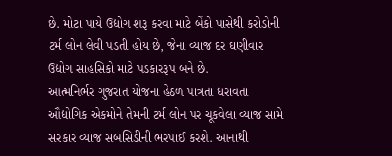છે. મોટા પાયે ઉદ્યોગ શરૂ કરવા માટે બેંકો પાસેથી કરોડોની ટર્મ લોન લેવી પડતી હોય છે, જેના વ્યાજ દર ઘણીવાર ઉદ્યોગ સાહસિકો માટે પડકારરૂપ બને છે.
આત્મનિર્ભર ગુજરાત યોજના હેઠળ પાત્રતા ધરાવતા ઔદ્યોગિક એકમોને તેમની ટર્મ લોન પર ચૂકવેલા વ્યાજ સામે સરકાર વ્યાજ સબસિડીની ભરપાઈ કરશે. આનાથી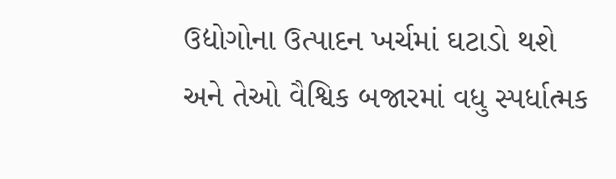ઉદ્યોગોના ઉત્પાદન ખર્ચમાં ઘટાડો થશે અને તેઓ વૈશ્વિક બજારમાં વધુ સ્પર્ધાત્મક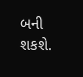બની શકશે.